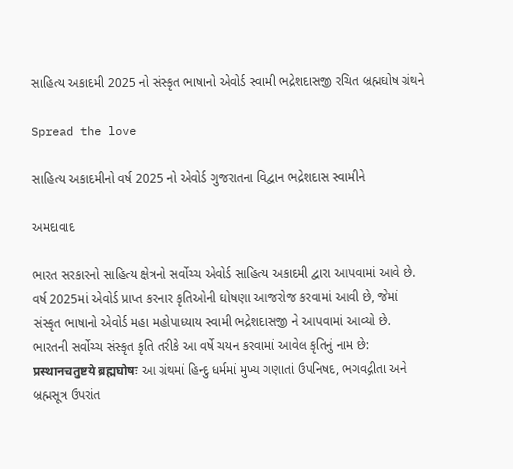સાહિત્ય અકાદમી 2025 નો સંસ્કૃત ભાષાનો એવોર્ડ સ્વામી ભદ્રેશદાસજી રચિત બ્રહ્મઘોષ ગ્રંથને

Spread the love

સાહિત્ય અકાદમીનો વર્ષ 2025 નો એવોર્ડ ગુજરાતના વિદ્વાન ભદ્રેશદાસ સ્વામીને

અમદાવાદ

ભારત સરકારનો સાહિત્ય ક્ષેત્રનો સર્વોચ્ચ એવોર્ડ સાહિત્ય અકાદમી દ્વારા આપવામાં આવે છે. વર્ષ 2025માં એવોર્ડ પ્રાપ્ત કરનાર કૃતિઓની ઘોષણા આજરોજ કરવામાં આવી છે, જેમાં સંસ્કૃત ભાષાનો એવોર્ડ મહા મહોપાધ્યાય સ્વામી ભદ્રેશદાસજી ને આપવામાં આવ્યો છે.
ભારતની સર્વોચ્ચ સંસ્કૃત કૃતિ તરીકે આ વર્ષે ચયન કરવામાં આવેલ કૃતિનું નામ છે: प्रस्थानचतुष्टये ब्रह्मघोषः આ ગ્રંથમાં હિન્દુ ધર્મમાં મુખ્ય ગણાતાં ઉપનિષદ, ભગવદ્ગીતા અને બ્રહ્મસૂત્ર ઉપરાંત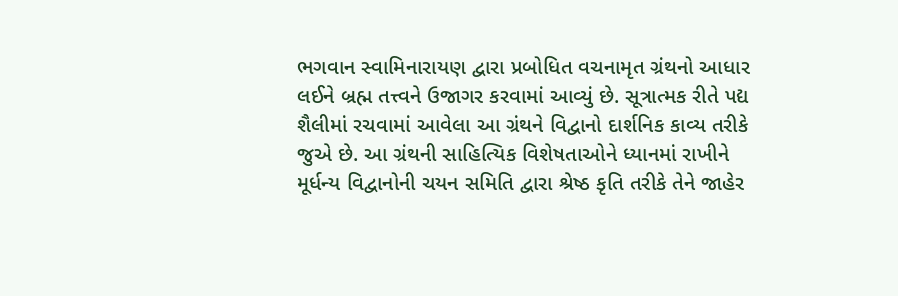ભગવાન સ્વામિનારાયણ દ્વારા પ્રબોધિત વચનામૃત ગ્રંથનો આધાર લઈને બ્રહ્મ તત્ત્વને ઉજાગર કરવામાં આવ્યું છે. સૂત્રાત્મક રીતે પદ્ય શૈલીમાં રચવામાં આવેલા આ ગ્રંથને વિદ્વાનો દાર્શનિક કાવ્ય તરીકે જુએ છે. આ ગ્રંથની સાહિત્યિક વિશેષતાઓને ધ્યાનમાં રાખીને મૂર્ધન્ય વિદ્વાનોની ચયન સમિતિ દ્વારા શ્રેષ્ઠ કૃતિ તરીકે તેને જાહેર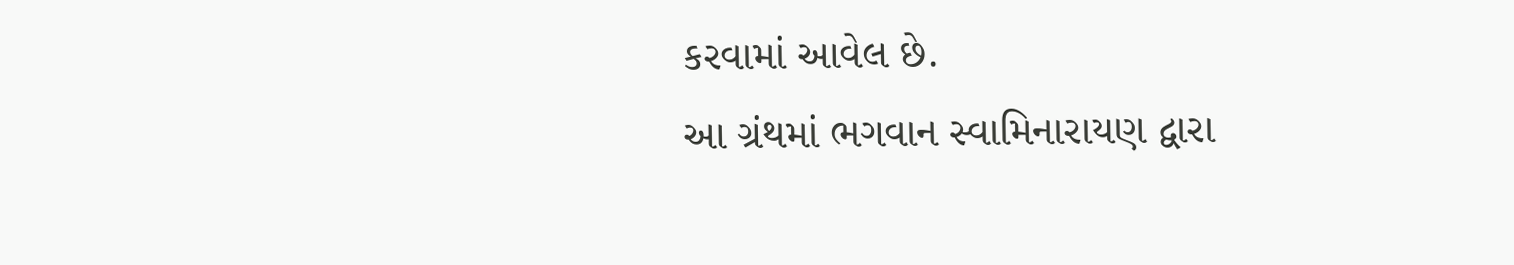કરવામાં આવેલ છે.
આ ગ્રંથમાં ભગવાન સ્વામિનારાયણ દ્વારા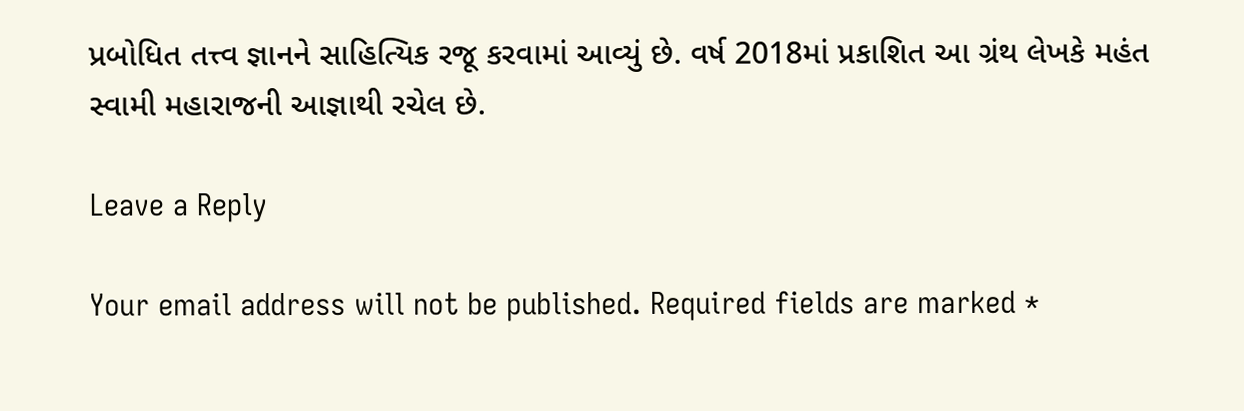પ્રબોધિત તત્ત્વ જ્ઞાનને સાહિત્યિક રજૂ કરવામાં આવ્યું છે. વર્ષ 2018માં પ્રકાશિત આ ગ્રંથ લેખકે મહંત સ્વામી મહારાજની આજ્ઞાથી રચેલ છે.

Leave a Reply

Your email address will not be published. Required fields are marked *